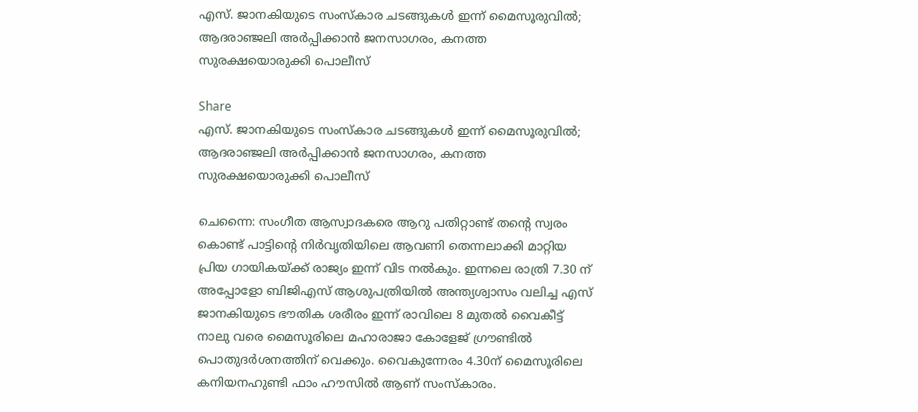എസ്. ജാനകിയുടെ സംസ്കാര ചടങ്ങുകൾ ഇന്ന് മൈസൂരുവിൽ; ആദരാഞ്ജലി അർപ്പിക്കാൻ ജനസാഗരം, കനത്ത സുരക്ഷയൊരുക്കി പൊലീസ്

Share
എസ്. ജാനകിയുടെ സംസ്കാര ചടങ്ങുകൾ ഇന്ന് മൈസൂരുവിൽ; ആദരാഞ്ജലി അർപ്പിക്കാൻ ജനസാഗരം, കനത്ത സുരക്ഷയൊരുക്കി പൊലീസ്

ചെന്നൈ: സംഗീത ആസ്വാദകരെ ആറു പതിറ്റാണ്ട് തന്റെ സ്വരം കൊണ്ട് പാട്ടിന്റെ നിർവൃതിയിലെ ആവണി തെന്നലാക്കി മാറ്റിയ പ്രിയ ഗായികയ്ക്ക് രാജ്യം ഇന്ന് വിട നൽകും. ഇന്നലെ രാത്രി 7.30 ന് അപ്പോളോ ബിജിഎസ് ആശുപത്രിയിൽ അന്ത്യശ്വാസം വലിച്ച എസ് ജാനകിയുടെ ഭൗതിക ശരീരം ഇന്ന് രാവിലെ 8 മുതൽ വൈകീട്ട് നാലു വരെ മൈസൂരിലെ മഹാരാജാ കോളേജ് ഗ്രൗണ്ടിൽ പൊതുദർശനത്തിന് വെക്കും. വൈകുന്നേരം 4.30ന് മൈസൂരിലെ കനിയനഹുണ്ടി ഫാം ഹൗസിൽ ആണ് സംസ്കാരം.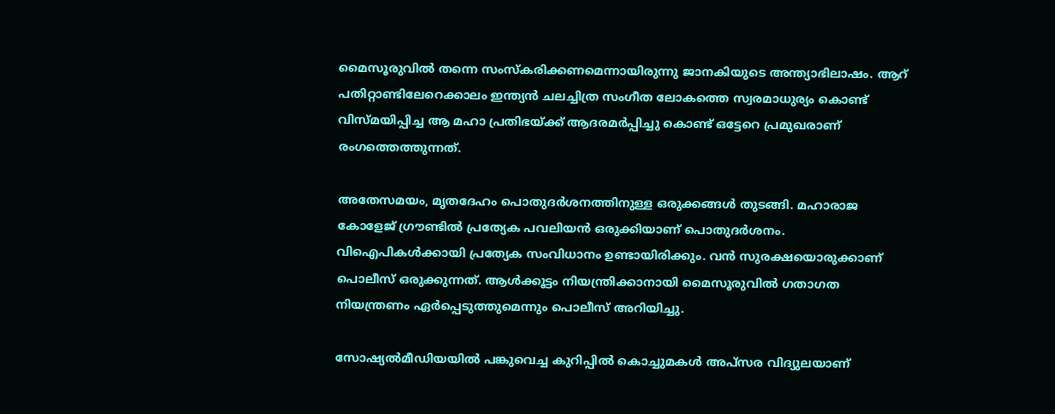മൈസൂരുവിൽ തന്നെ സംസ്കരിക്കണമെന്നായിരുന്നു ജാനകിയുടെ അന്ത്യാഭിലാഷം. ആറ് പതിറ്റാണ്ടിലേറെക്കാലം ഇന്ത്യൻ ചലച്ചിത്ര സംഗീത ലോകത്തെ സ്വരമാധുര്യം കൊണ്ട് വിസ്മയിപ്പിച്ച ആ മഹാ പ്രതിഭയ്ക്ക് ആദരമർപ്പിച്ചു കൊണ്ട് ഒട്ടേറെ പ്രമുഖരാണ് രംഗത്തെത്തുന്നത്.

അതേസമയം, മൃതദേഹം പൊതുദർശനത്തിനുള്ള ഒരുക്കങ്ങൾ തുടങ്ങി. മഹാരാജ കോളേജ് ഗ്രൗണ്ടിൽ പ്രത്യേക പവലിയൻ ഒരുക്കിയാണ് പൊതുദർശനം. വിഐപികൾക്കായി പ്രത്യേക സംവിധാനം ഉണ്ടായിരിക്കും. വൻ സുരക്ഷയൊരുക്കാണ് പൊലീസ് ഒരുക്കുന്നത്. ആൾക്കൂട്ടം നിയന്ത്രിക്കാനായി മൈസൂരുവിൽ ഗതാഗത നിയന്ത്രണം ഏർപ്പെടുത്തുമെന്നും പൊലീസ് അറിയിച്ചു.

സോഷ്യൽമീഡിയയിൽ പങ്കുവെച്ച കുറിപ്പിൽ കൊച്ചുമകൾ അപ്സര വിദ്യുലയാണ്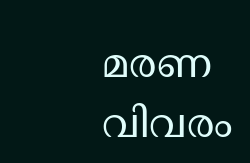മരണ വിവരം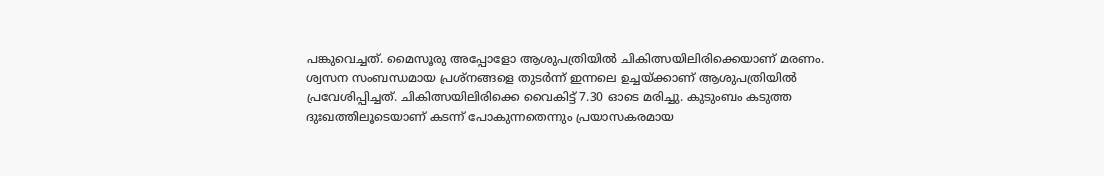പങ്കുവെച്ചത്. മൈസൂരു അപ്പോളോ ആശുപത്രിയിൽ ചികിത്സയിലിരിക്കെയാണ് മരണം. ശ്വസന സംബന്ധമായ പ്രശ്നങ്ങളെ തുടർന്ന് ഇന്നലെ ഉച്ചയ്ക്കാണ് ആശുപത്രിയിൽ പ്രവേശിപ്പിച്ചത്. ചികിത്സയിലിരിക്കെ വൈകിട്ട് 7.30 ഓടെ മരിച്ചു. കുടുംബം കടുത്ത ദുഃഖത്തിലൂടെയാണ് കടന്ന് പോകുന്നതെന്നും പ്രയാസകരമായ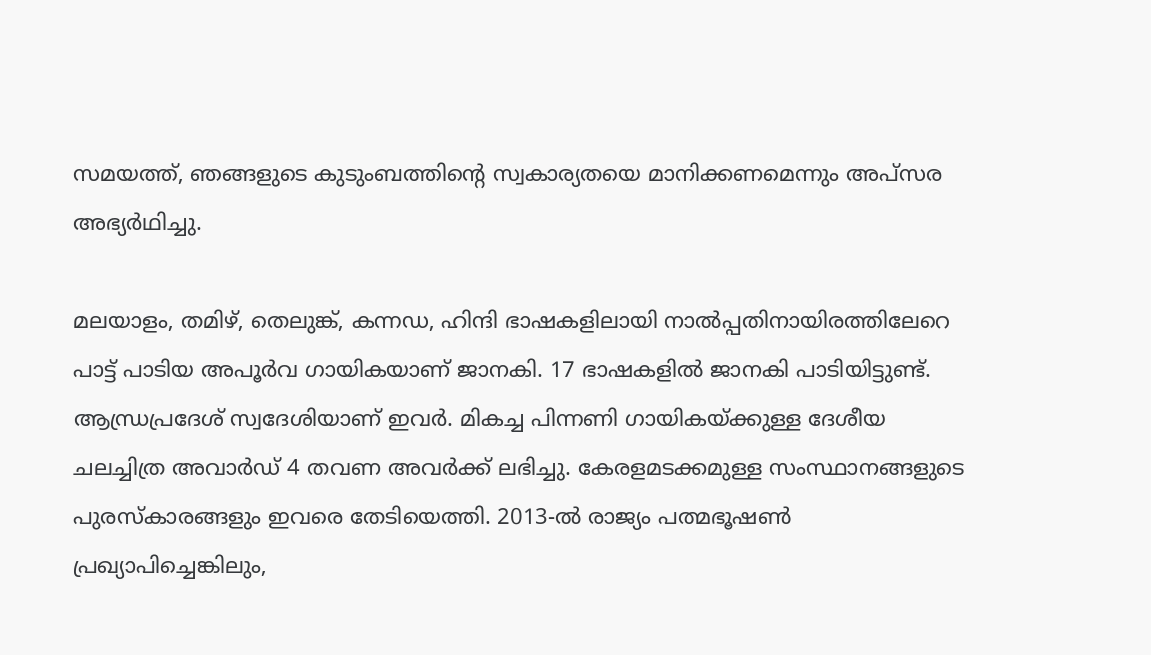സമയത്ത്, ഞങ്ങളുടെ കുടുംബത്തിന്റെ സ്വകാര്യതയെ മാനിക്കണമെന്നും അപ്സര അഭ്യർഥിച്ചു.

മലയാളം, തമിഴ്, തെലുങ്ക്, കന്നഡ, ഹിന്ദി ഭാഷകളിലായി നാല്‍പ്പതിനായിരത്തിലേറെ പാ‌ട്ട് പാടിയ അപൂർവ ഗായികയാണ് ജാനകി. 17 ഭാഷകളിൽ ജാനകി പാടിയിട്ടുണ്ട്. ആന്ധ്രപ്രദേശ് സ്വദേശിയാണ് ഇവർ. മികച്ച പിന്നണി ഗായികയ്ക്കുള്ള ദേശീയ ചലച്ചിത്ര അവാർഡ് 4 തവണ അവർക്ക് ലഭിച്ചു. കേരളമടക്കമുള്ള സംസ്ഥാനങ്ങളുടെ പുരസ്കാരങ്ങളും ഇവരെ തേടിയെത്തി. 2013-ൽ രാജ്യം പത്മഭൂഷൺ പ്രഖ്യാപിച്ചെങ്കിലും,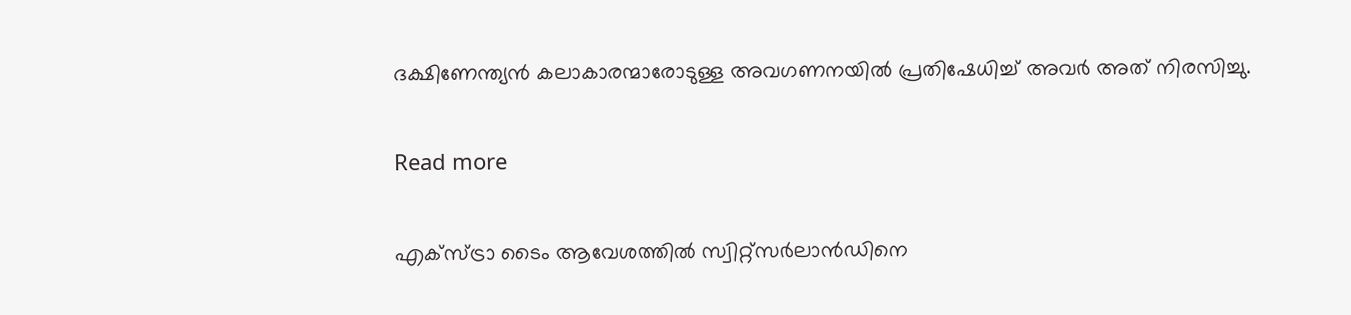ദക്ഷിണേന്ത്യൻ കലാകാരന്മാരോടുള്ള അവഗണനയിൽ പ്രതിഷേധിച്ച് അവർ അത് നിരസിച്ചു.

Read more

എക്സ്ട്രാ ടൈം ആവേശത്തിൽ സ്വിറ്റ്‌സർലാൻഡിനെ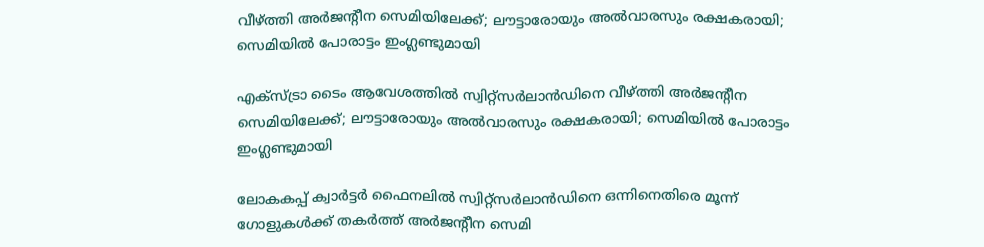വീഴ്ത്തി അർജന്റീന സെമിയിലേക്ക്; ലൗട്ടാരോയും അൽവാരസും രക്ഷകരായി; സെമിയിൽ പോരാട്ടം ഇംഗ്ലണ്ടുമായി

എക്സ്ട്രാ ടൈം ആവേശത്തിൽ സ്വിറ്റ്‌സർലാൻഡിനെ വീഴ്ത്തി അർജന്റീന സെമിയിലേക്ക്; ലൗട്ടാരോയും അൽവാരസും രക്ഷകരായി; സെമിയിൽ പോരാട്ടം ഇംഗ്ലണ്ടുമായി

ലോകകപ്പ് ക്വാർട്ടർ ഫൈനലിൽ സ്വിറ്റ്‌സർലാൻഡിനെ ഒന്നിനെതിരെ മൂന്ന് ഗോളുകൾക്ക് തകർത്ത് അർജന്റീന സെമി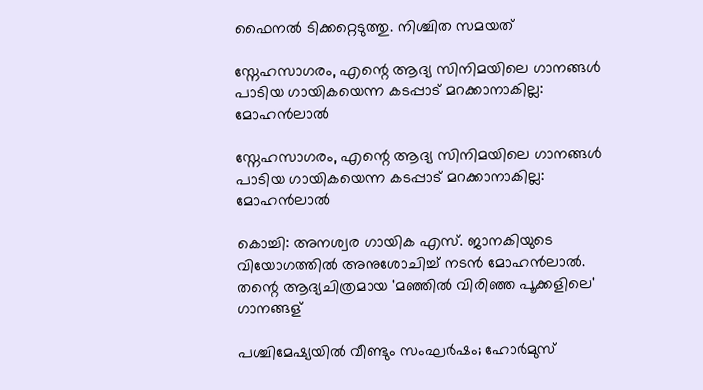ഫൈനൽ ടിക്കറ്റെടുത്തു. നിശ്ചിത സമയത്

സ്നേഹസാഗരം, എന്റെ ആദ്യ സിനിമയിലെ ഗാനങ്ങൾ പാടിയ ഗായികയെന്ന കടപ്പാട് മറക്കാനാകില്ല: മോഹൻലാൽ

സ്നേഹസാഗരം, എന്റെ ആദ്യ സിനിമയിലെ ഗാനങ്ങൾ പാടിയ ഗായികയെന്ന കടപ്പാട് മറക്കാനാകില്ല: മോഹൻലാൽ

കൊച്ചി: അനശ്വര ഗായിക എസ്. ജാനകിയുടെ വിയോഗത്തിൽ അനുശോചിച്ച് നടൻ മോഹൻലാൽ. തന്റെ ആദ്യചിത്രമായ 'മഞ്ഞില്‍ വിരിഞ്ഞ പൂക്കളിലെ' ഗാനങ്ങള്

പശ്ചിമേഷ്യയില്‍ വീണ്ടും സംഘര്‍ഷം; ഹോര്‍മുസ്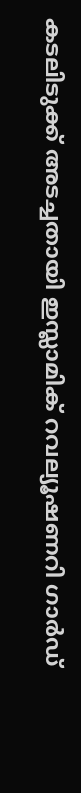കടലിടുക്ക് അടച്ചതായി ഇസ്ലാമിക് റവല്യൂഷണറി ഗാര്‍ഡ്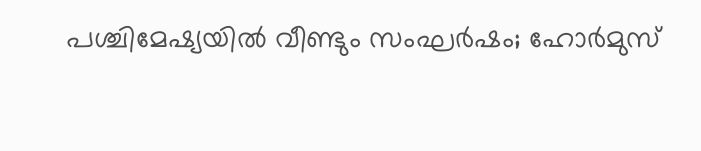പശ്ചിമേഷ്യയില്‍ വീണ്ടും സംഘര്‍ഷം; ഹോര്‍മുസ്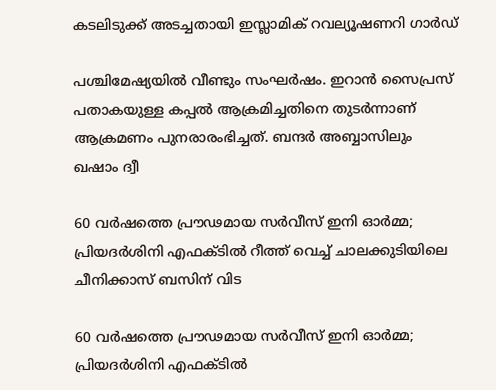കടലിടുക്ക് അടച്ചതായി ഇസ്ലാമിക് റവല്യൂഷണറി ഗാര്‍ഡ്

പശ്ചിമേഷ്യയില്‍ വീണ്ടും സംഘര്‍ഷം. ഇറാന്‍ സൈപ്രസ് പതാകയുള്ള കപ്പല്‍ ആക്രമിച്ചതിനെ തുടര്‍ന്നാണ് ആക്രമണം പുനരാരംഭിച്ചത്. ബന്ദര്‍ അബ്ബാസിലും ഖഷാം ദ്വീ

60 വർഷത്തെ പ്രൗഢമായ സർവീസ് ഇനി ഓർമ്മ; പ്രിയദർശിനി എഫക്ടിൽ റീത്ത് വെച്ച് ചാലക്കുടിയിലെ ചീനിക്കാസ് ബസിന് വിട

60 വർഷത്തെ പ്രൗഢമായ സർവീസ് ഇനി ഓർമ്മ; പ്രിയദർശിനി എഫക്ടിൽ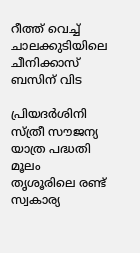റീത്ത് വെച്ച് ചാലക്കുടിയിലെ ചീനിക്കാസ് ബസിന് വിട

പ്രിയദര്‍ശിനി സ്ത്രീ സൗജന്യ യാത്ര പദ്ധതി മൂലം തൃശൂരിലെ രണ്ട് സ്വകാര്യ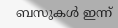ബസുകള്‍ ഇന്ന്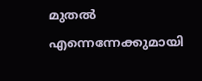മുതല്‍ എന്നെന്നേക്കുമായി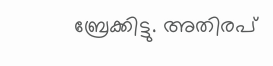ബ്രേക്കിട്ടു. അതിരപ്